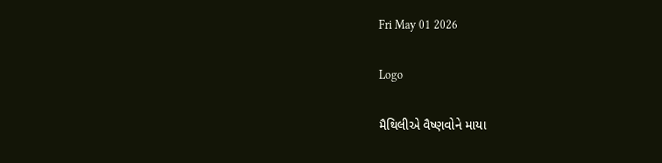Fri May 01 2026

Logo

મૈથિલીએ વૈષ્ણવોને માયા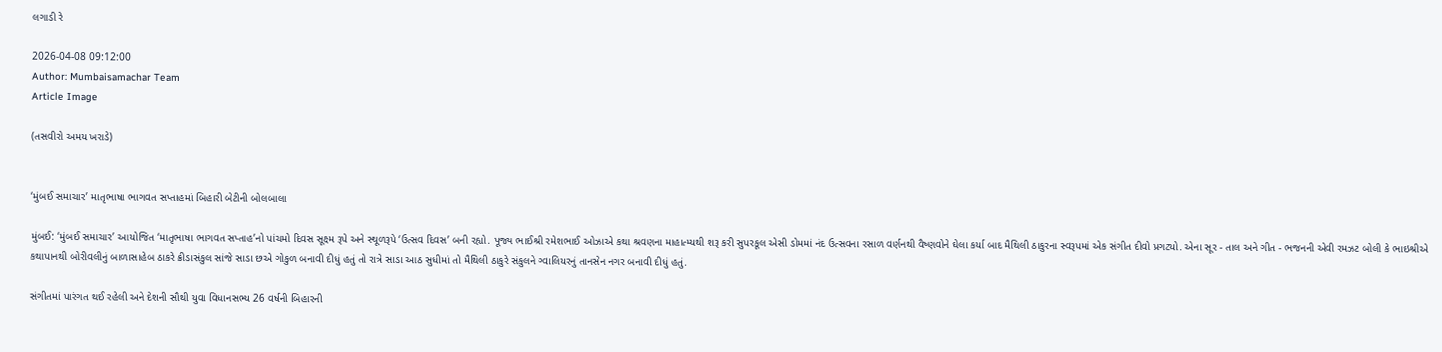લગાડી રે

2026-04-08 09:12:00
Author: Mumbaisamachar Team
Article Image

(તસવીરો અમય ખરાડે)


‘મુંબઈ સમાચાર’ માતૃભાષા ભાગવત સપ્તાહમાં બિહારી બેટીની બોલબાલા

મુંબઈ: ‘મુંબઈ સમાચાર’ આયોજિત ‘માતૃભાષા ભાગવત સપ્તાહ’નો પાંચમો દિવસ સૂક્ષ્મ રૂપે અને સ્થૂળરૂપે ‘ઉત્સવ દિવસ’ બની રહ્યો. પૂજ્ય ભાઈશ્રી રમેશભાઈ ઓઝાએ કથા શ્રવણના માહાત્મ્યથી શરૂ કરી સુપરકૂલ એસી ડોમમાં નંદ ઉત્સવના રસાળ વર્ણનથી વૈષ્ણવોને ઘેલા કર્યા બાદ મૈથિલી ઠાકુરના સ્વરૂપમાં એક સંગીત દીવો પ્રગટ્યો. એના સૂર - તાલ અને ગીત - ભજનની એવી રમઝટ બોલી કે ભાઇશ્રીએ કથાપાનથી બોરીવલીનું બાળાસાહેબ ઠાકરે ક્રીડાસંકુલ સાંજે સાડા છએ ગોકુળ બનાવી દીધું હતું તો રાત્રે સાડા આઠ સુધીમાં તો મૈથિલી ઠાકુરે સંકુલને ગ્વાલિયરનું તાનસેન નગર બનાવી દીધું હતું.

સંગીતમાં પારંગત થઈ રહેલી અને દેશની સૌથી યુવા વિધાનસભ્ય 26 વર્ષની બિહારની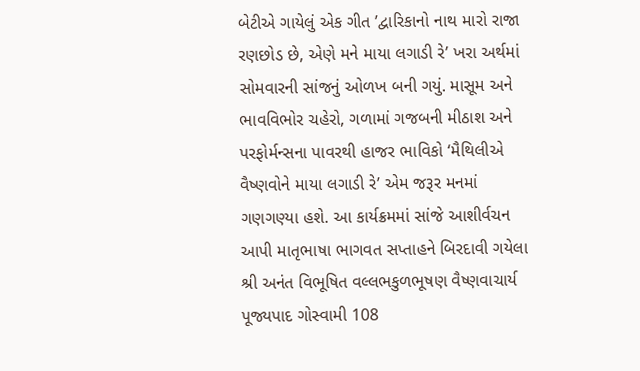બેટીએ ગાયેલું એક ગીત ’દ્વારિકાનો નાથ મારો રાજા રણછોડ છે, એણે મને માયા લગાડી રે’ ખરા અર્થમાં સોમવારની સાંજનું ઓળખ બની ગયું. માસૂમ અને ભાવવિભોર ચહેરો, ગળામાં ગજબની મીઠાશ અને પરફોર્મન્સના પાવરથી હાજર ભાવિકો ‘મૈથિલીએ વૈષ્ણવોને માયા લગાડી રે’ એમ જરૂર મનમાં ગણગણ્યા હશે. આ કાર્યક્રમમાં સાંજે આશીર્વચન આપી માતૃભાષા ભાગવત સપ્તાહને બિરદાવી ગયેલા શ્રી અનંત વિભૂષિત વલ્લભકુળભૂષણ વૈષ્ણવાચાર્ય પૂજ્યપાદ ગોસ્વામી 108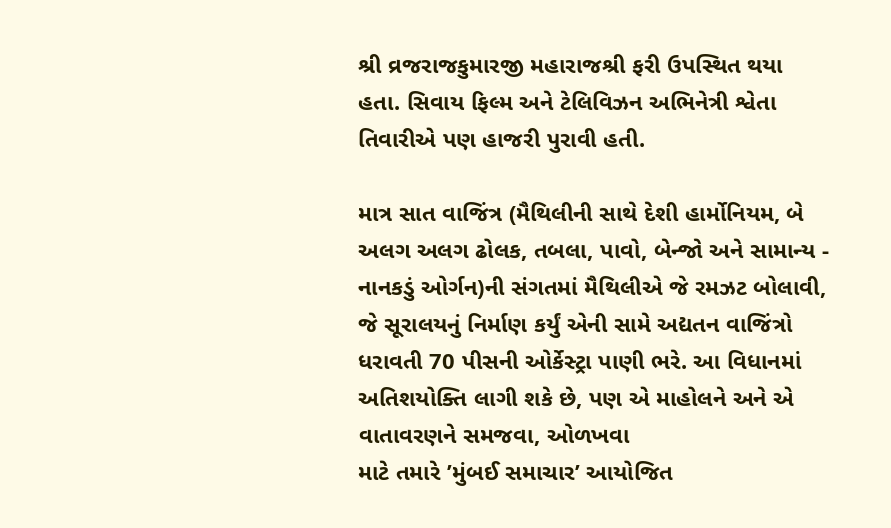શ્રી વ્રજરાજકુમારજી મહારાજશ્રી ફરી ઉપસ્થિત થયા હતા. સિવાય ફિલ્મ અને ટેલિવિઝન અભિનેત્રી શ્વેતા તિવારીએ પણ હાજરી પુરાવી હતી.

માત્ર સાત વાજિંત્ર (મૈથિલીની સાથે દેશી હાર્મોનિયમ, બે અલગ અલગ ઢોલક, તબલા, પાવો, બેન્જો અને સામાન્ય - નાનકડું ઓર્ગન)ની સંગતમાં મૈથિલીએ જે રમઝટ બોલાવી, જે સૂરાલયનું નિર્માણ કર્યું એની સામે અદ્યતન વાજિંત્રો ધરાવતી 70 પીસની ઓર્કેસ્ટ્રા પાણી ભરે. આ વિધાનમાં અતિશયોક્તિ લાગી શકે છે, પણ એ માહોલને અને એ વાતાવરણને સમજવા, ઓળખવા
માટે તમારે ’મુંબઈ સમાચાર’ આયોજિત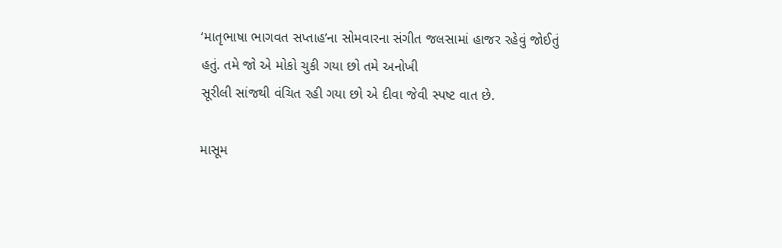‘માતૃભાષા ભાગવત સપ્તાહ’ના સોમવારના સંગીત જલસામાં હાજર રહેવું જોઈતું હતું. તમે જો એ મોકો ચુકી ગયા છો તમે અનોખી
સૂરીલી સાંજથી વંચિત રહી ગયા છો એ દીવા જેવી સ્પષ્ટ વાત છે.

માસૂમ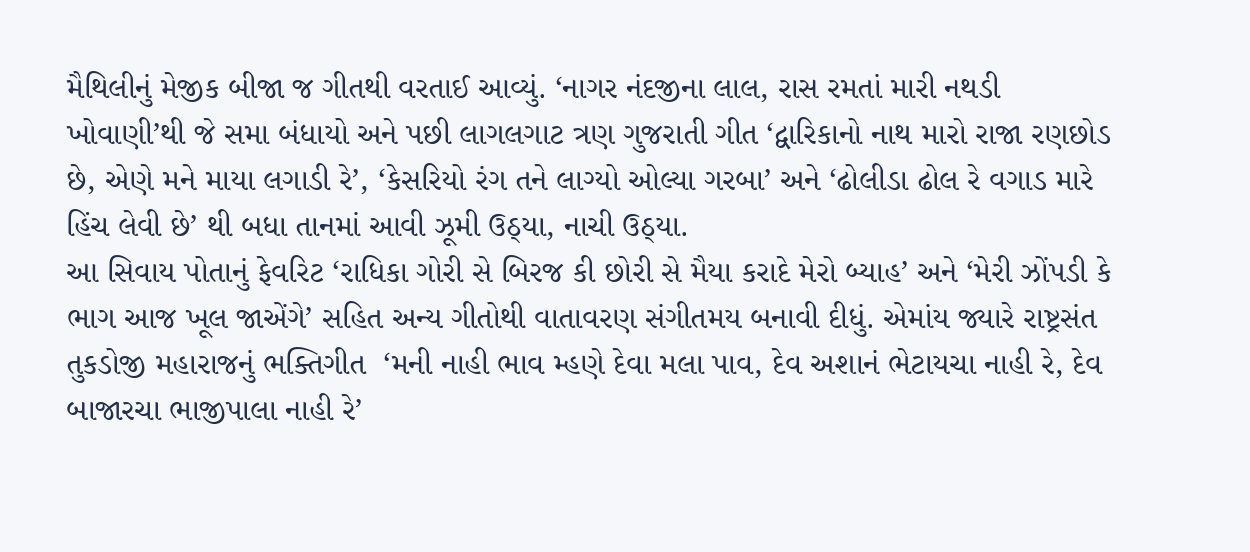મૈથિલીનું મેજીક બીજા જ ગીતથી વરતાઈ આવ્યું. ‘નાગર નંદજીના લાલ, રાસ રમતાં મારી નથડી ખોવાણી’થી જે સમા બંધાયો અને પછી લાગલગાટ ત્રણ ગુજરાતી ગીત ‘દ્વારિકાનો નાથ મારો રાજા રણછોડ છે, એણે મને માયા લગાડી રે’, ‘કેસરિયો રંગ તને લાગ્યો ઓલ્યા ગરબા’ અને ‘ઢોલીડા ઢોલ રે વગાડ મારે હિંચ લેવી છે’ થી બધા તાનમાં આવી ઝૂમી ઉઠ્યા, નાચી ઉઠ્યા.
આ સિવાય પોતાનું ફેવરિટ ‘રાધિકા ગોરી સે બિરજ કી છોરી સે મૈયા કરાદે મેરો બ્યાહ’ અને ‘મેરી ઝોંપડી કે ભાગ આજ ખૂલ જાએંગે’ સહિત અન્ય ગીતોથી વાતાવરણ સંગીતમય બનાવી દીધું. એમાંય જ્યારે રાષ્ટ્રસંત તુકડોજી મહારાજનું ભક્તિગીત  ‘મની નાહી ભાવ મ્હણે દેવા મલા પાવ, દેવ અશાનં ભેટાયચા નાહી રે, દેવ બાજારચા ભાજીપાલા નાહી રે’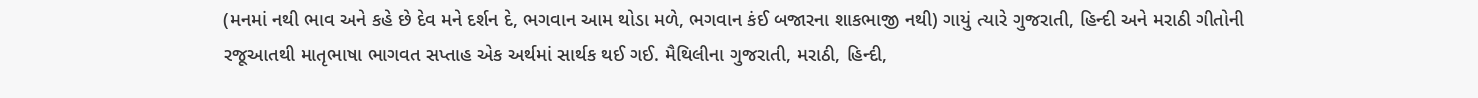(મનમાં નથી ભાવ અને કહે છે દેવ મને દર્શન દે, ભગવાન આમ થોડા મળે, ભગવાન કંઈ બજારના શાકભાજી નથી) ગાયું ત્યારે ગુજરાતી, હિન્દી અને મરાઠી ગીતોની રજૂઆતથી માતૃભાષા ભાગવત સપ્તાહ એક અર્થમાં સાર્થક થઈ ગઈ. મૈથિલીના ગુજરાતી, મરાઠી, હિન્દી,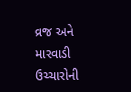વ્રજ અને મારવાડી ઉચ્ચારોની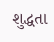શુદ્ધતા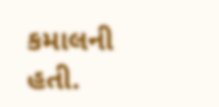કમાલની હતી.